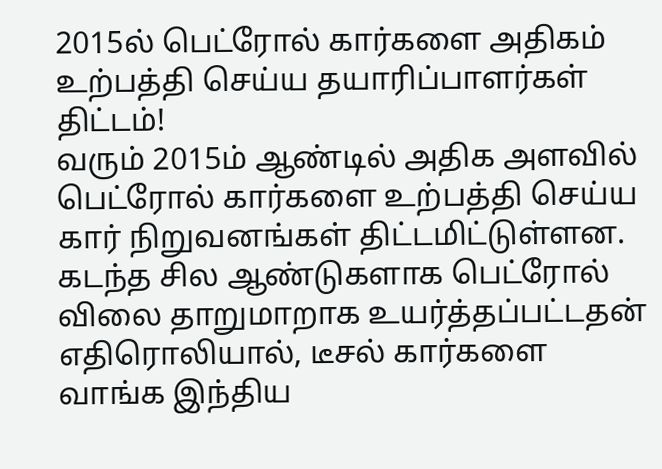2015ல் பெட்ரோல் கார்களை அதிகம் உற்பத்தி செய்ய தயாரிப்பாளர்கள் திட்டம்!
வரும் 2015ம் ஆண்டில் அதிக அளவில் பெட்ரோல் கார்களை உற்பத்தி செய்ய கார் நிறுவனங்கள் திட்டமிட்டுள்ளன.
கடந்த சில ஆண்டுகளாக பெட்ரோல் விலை தாறுமாறாக உயர்த்தப்பட்டதன் எதிரொலியால், டீசல் கார்களை வாங்க இந்திய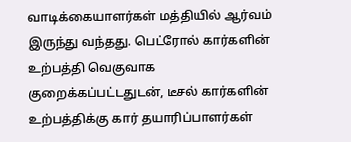வாடிக்கையாளர்கள் மத்தியில் ஆர்வம் இருந்து வந்தது. பெட்ரோல் கார்களின் உற்பத்தி வெகுவாக குறைக்கப்பட்டதுடன், டீசல் கார்களின் உற்பத்திக்கு கார் தயாரிப்பாளர்கள்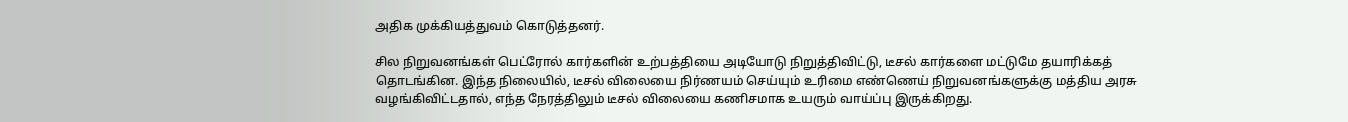அதிக முக்கியத்துவம் கொடுத்தனர்.

சில நிறுவனங்கள் பெட்ரோல் கார்களின் உற்பத்தியை அடியோடு நிறுத்திவிட்டு, டீசல் கார்களை மட்டுமே தயாரிக்கத் தொடங்கின. இந்த நிலையில், டீசல் விலையை நிர்ணயம் செய்யும் உரிமை எண்ணெய் நிறுவனங்களுக்கு மத்திய அரசு வழங்கிவிட்டதால், எந்த நேரத்திலும் டீசல் விலையை கணிசமாக உயரும் வாய்ப்பு இருக்கிறது.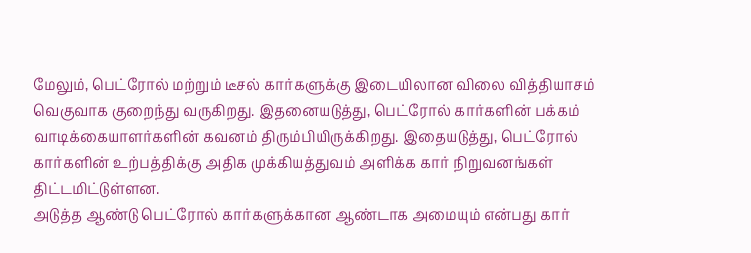மேலும், பெட்ரோல் மற்றும் டீசல் கார்களுக்கு இடையிலான விலை வித்தியாசம் வெகுவாக குறைந்து வருகிறது. இதனையடுத்து, பெட்ரோல் கார்களின் பக்கம் வாடிக்கையாளர்களின் கவனம் திரும்பியிருக்கிறது. இதையடுத்து, பெட்ரோல் கார்களின் உற்பத்திக்கு அதிக முக்கியத்துவம் அளிக்க கார் நிறுவனங்கள் திட்டமிட்டுள்ளன.
அடுத்த ஆண்டு பெட்ரோல் கார்களுக்கான ஆண்டாக அமையும் என்பது கார்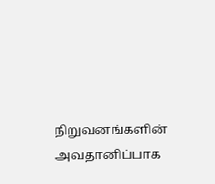நிறுவனங்களின் அவதானிப்பாக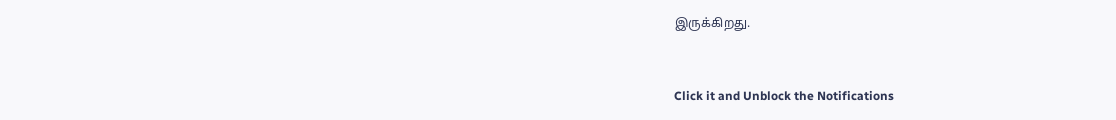இருக்கிறது.


Click it and Unblock the Notifications